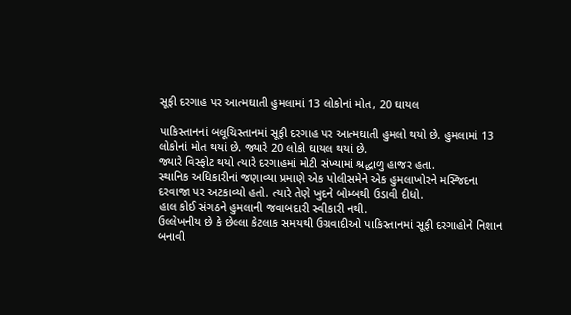સૂફી દરગાહ પર આત્મઘાતી હુમલામાં 13 લોકોનાં મોત, 20 ઘાયલ

પાકિસ્તાનનાં બલૂચિસ્તાનમાં સૂફી દરગાહ પર આત્મઘાતી હુમલો થયો છે. હુમલામાં 13 લોકોનાં મોત થયાં છે. જ્યારે 20 લોકો ઘાયલ થયાં છે.
જ્યારે વિસ્ફોટ થયો ત્યારે દરગાહમાં મોટી સંખ્યામાં શ્રદ્ધાળુ હાજર હતા.
સ્થાનિક અધિકારીનાં જણાવ્યા પ્રમાણે એક પોલીસમેને એક હુમલાખોરને મસ્જિદના દરવાજા પર અટકાવ્યો હતો. ત્યારે તેણે ખુદને બોમ્બથી ઉડાવી દીધો.
હાલ કોઈ સંગઠને હુમલાની જવાબદારી સ્વીકારી નથી.
ઉલ્લેખનીય છે કે છેલ્લા કેટલાક સમયથી ઉગ્રવાદીઓ પાકિસ્તાનમાં સૂફી દરગાહોને નિશાન બનાવી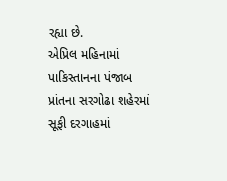રહ્યા છે.
એપ્રિલ મહિનામાં પાકિસ્તાનના પંજાબ પ્રાંતના સરગોઢા શહેરમાં સૂફી દરગાહમાં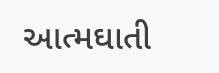આત્મઘાતી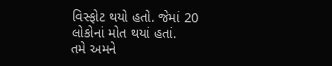વિસ્ફોટ થયો હતો. જેમાં 20 લોકોનાં મોત થયાં હતાં.
તમે અમને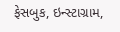ફેસબુક, ઇન્સ્ટાગ્રામ,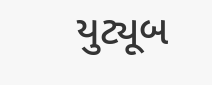યુટ્યૂબ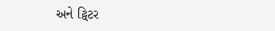અને ટ્વિટર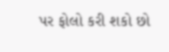પર ફોલો કરી શકો છો